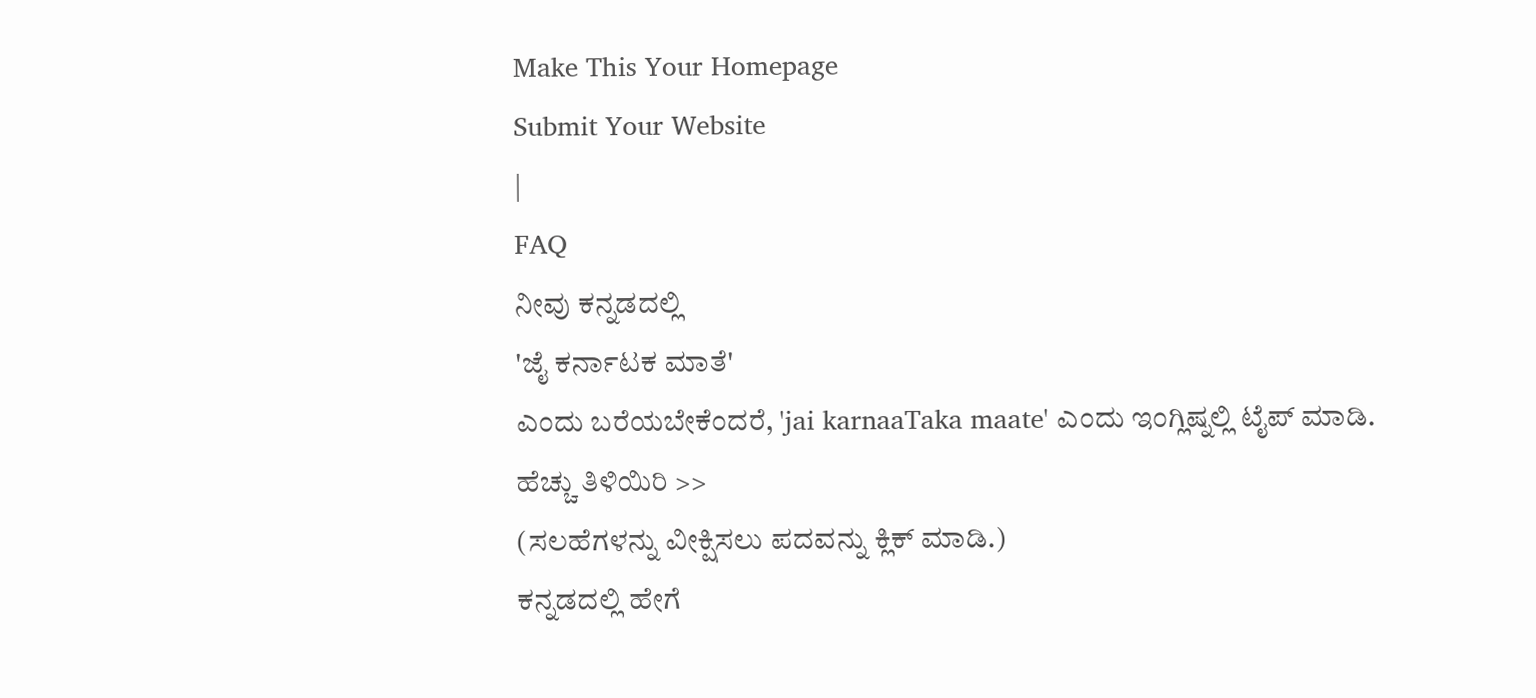Make This Your Homepage
Submit Your Website
|
FAQ
ನೀವು ಕನ್ನಡದಲ್ಲಿ
'ಜೈ ಕರ್ನಾಟಕ ಮಾತೆ'
ಎಂದು ಬರೆಯಬೇಕೆಂದರೆ, 'jai karnaaTaka maate' ಎಂದು ಇಂಗ್ಲಿಷ್ನಲ್ಲಿ ಟೈಪ್ ಮಾಡಿ.
ಹೆಚ್ಚು ತಿಳಿಯಿರಿ >>
(ಸಲಹೆಗಳನ್ನು ವೀಕ್ಷಿಸಲು ಪದವನ್ನು ಕ್ಲಿಕ್ ಮಾಡಿ.)
ಕನ್ನಡದಲ್ಲಿ ಹೇಗೆ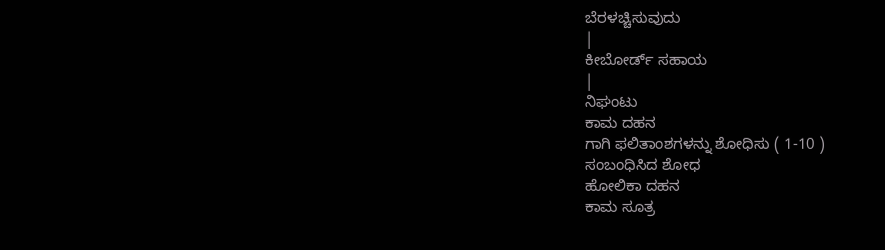ಬೆರಳಚ್ಚಿಸುವುದು
|
ಕೀಬೋರ್ಡ್ ಸಹಾಯ
|
ನಿಘಂಟು
ಕಾಮ ದಹನ
ಗಾಗಿ ಫಲಿತಾಂಶಗಳನ್ನು ಶೋಧಿಸು ( 1-10 )
ಸಂಬಂಧಿಸಿದ ಶೋಧ
ಹೋಲಿಕಾ ದಹನ
ಕಾಮ ಸೂತ್ರ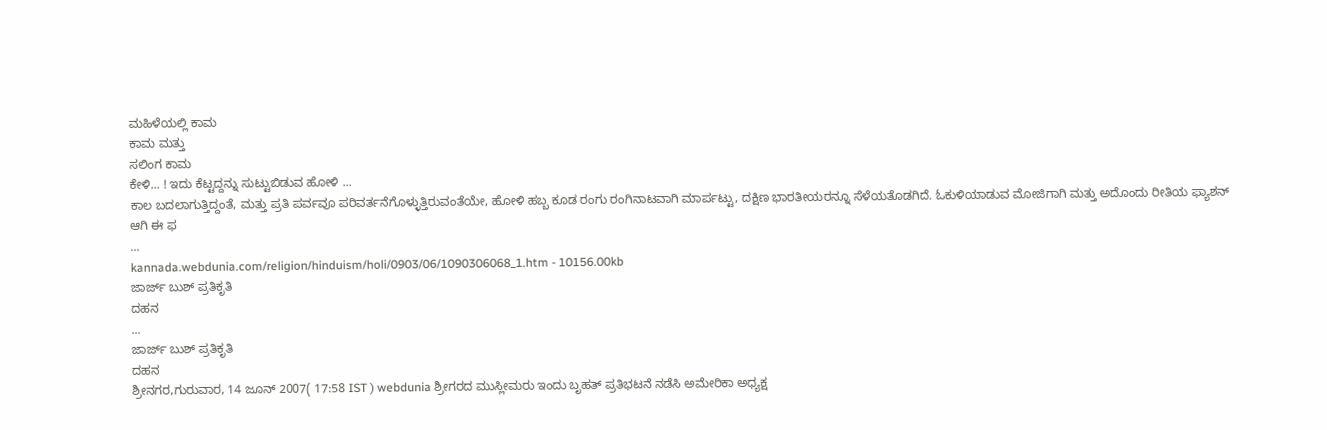ಮಹಿಳೆಯಲ್ಲಿ ಕಾಮ
ಕಾಮ ಮತ್ತು
ಸಲಿಂಗ ಕಾಮ
ಕೇಳಿ... ! ಇದು ಕೆಟ್ಟದ್ದನ್ನು ಸುಟ್ಟುಬಿಡುವ ಹೋಳಿ ...
ಕಾಲ ಬದಲಾಗುತ್ತಿದ್ದಂತೆ, ಮತ್ತು ಪ್ರತಿ ಪರ್ವವೂ ಪರಿವರ್ತನೆಗೊಳ್ಳುತ್ತಿರುವಂತೆಯೇ, ಹೋಳಿ ಹಬ್ಬ ಕೂಡ ರಂಗು ರಂಗಿನಾಟವಾಗಿ ಮಾರ್ಪಟ್ಟು, ದಕ್ಷಿಣ ಭಾರತೀಯರನ್ನೂ ಸೆಳೆಯತೊಡಗಿದೆ. ಓಕುಳಿಯಾಡುವ ಮೋಜಿಗಾಗಿ ಮತ್ತು ಅದೊಂದು ರೀತಿಯ ಫ್ಯಾಶನ್ ಆಗಿ ಈ ಫ
...
kannada.webdunia.com/religion/hinduism/holi/0903/06/1090306068_1.htm - 10156.00kb
ಜಾರ್ಜ್ ಬುಶ್ ಪ್ರತಿಕೃತಿ
ದಹನ
...
ಜಾರ್ಜ್ ಬುಶ್ ಪ್ರತಿಕೃತಿ
ದಹನ
ಶ್ರೀನಗರ,ಗುರುವಾರ, 14 ಜೂನ್ 2007( 17:58 IST ) webdunia ಶ್ರೀಗರದ ಮುಸ್ಲೀಮರು ಇಂದು ಬೃಹತ್ ಪ್ರತಿಭಟನೆ ನಡೆಸಿ ಅಮೇರಿಕಾ ಅಧ್ಯಕ್ಷ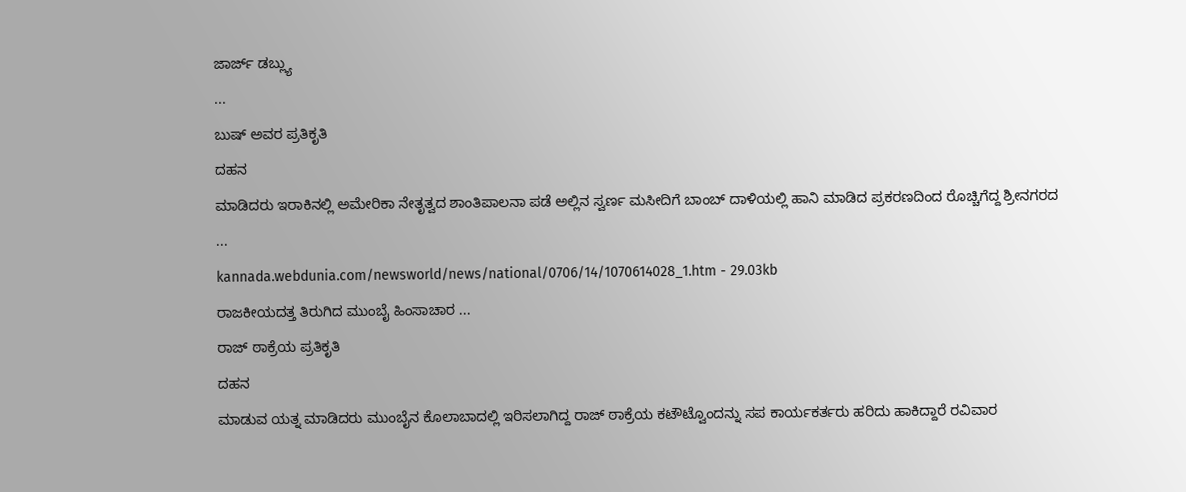ಜಾರ್ಜ್ ಡಬ್ಲ್ಯು
...
ಬುಷ್ ಅವರ ಪ್ರತಿಕೃತಿ
ದಹನ
ಮಾಡಿದರು ಇರಾಕಿನಲ್ಲಿ ಅಮೇರಿಕಾ ನೇತೃತ್ವದ ಶಾಂತಿಪಾಲನಾ ಪಡೆ ಅಲ್ಲಿನ ಸ್ವರ್ಣ ಮಸೀದಿಗೆ ಬಾಂಬ್ ದಾಳಿಯಲ್ಲಿ ಹಾನಿ ಮಾಡಿದ ಪ್ರಕರಣದಿಂದ ರೊಚ್ಚಿಗೆದ್ದ ಶ್ರೀನಗರದ
...
kannada.webdunia.com/newsworld/news/national/0706/14/1070614028_1.htm - 29.03kb
ರಾಜಕೀಯದತ್ತ ತಿರುಗಿದ ಮುಂಬೈ ಹಿಂಸಾಚಾರ ...
ರಾಜ್ ಠಾಕ್ರೆಯ ಪ್ರತಿಕೃತಿ
ದಹನ
ಮಾಡುವ ಯತ್ನ ಮಾಡಿದರು ಮುಂಬೈನ ಕೊಲಾಬಾದಲ್ಲಿ ಇರಿಸಲಾಗಿದ್ದ ರಾಜ್ ಠಾಕ್ರೆಯ ಕಟೌಟ್ವೊಂದನ್ನು ಸಪ ಕಾರ್ಯಕರ್ತರು ಹರಿದು ಹಾಕಿದ್ದಾರೆ ರವಿವಾರ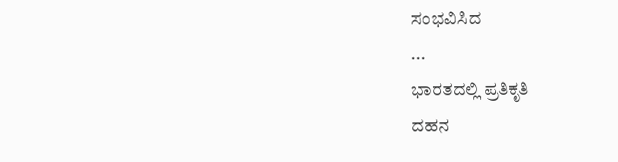ಸಂಭವಿಸಿದ
...
ಭಾರತದಲ್ಲಿ ಪ್ರತಿಕೃತಿ
ದಹನ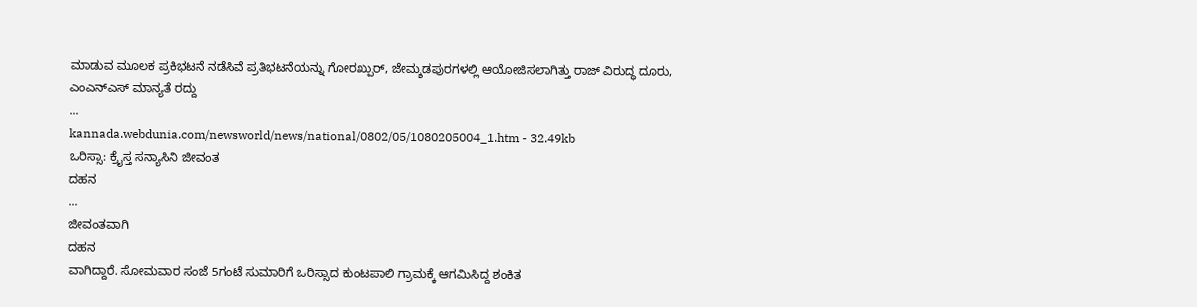ಮಾಡುವ ಮೂಲಕ ಪ್ರಕಿಭಟನೆ ನಡೆಸಿವೆ ಪ್ರತಿಭಟನೆಯನ್ನು ಗೋರಖ್ಪುರ್, ಜೇಮ್ಶಡಪುರಗಳಲ್ಲಿ ಆಯೋಜಿಸಲಾಗಿತ್ತು ರಾಜ್ ವಿರುದ್ಧ ದೂರು, ಎಂಎನ್ಎಸ್ ಮಾನ್ಯತೆ ರದ್ದು
...
kannada.webdunia.com/newsworld/news/national/0802/05/1080205004_1.htm - 32.49kb
ಒರಿಸ್ಸಾ: ಕ್ರೈಸ್ತ ಸನ್ಯಾಸಿನಿ ಜೀವಂತ
ದಹನ
...
ಜೀವಂತವಾಗಿ
ದಹನ
ವಾಗಿದ್ದಾರೆ. ಸೋಮವಾರ ಸಂಜೆ 5ಗಂಟೆ ಸುಮಾರಿಗೆ ಒರಿಸ್ಸಾದ ಕುಂಟಪಾಲಿ ಗ್ರಾಮಕ್ಕೆ ಆಗಮಿಸಿದ್ದ ಶಂಕಿತ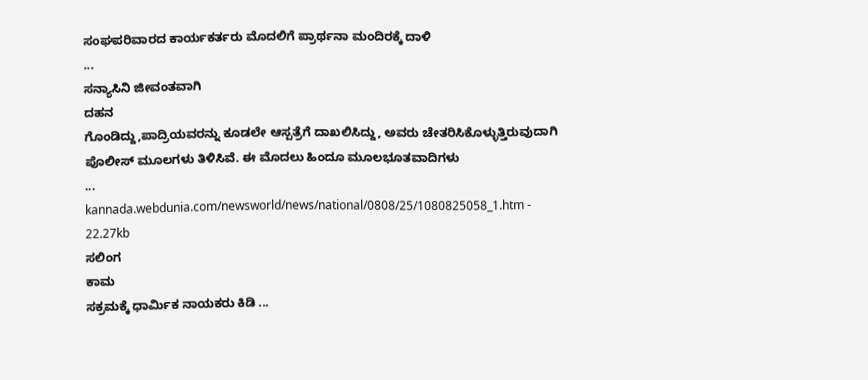ಸಂಘಪರಿವಾರದ ಕಾರ್ಯಕರ್ತರು ಮೊದಲಿಗೆ ಪ್ರಾರ್ಥನಾ ಮಂದಿರಕ್ಕೆ ದಾಳಿ
...
ಸನ್ಯಾಸಿನಿ ಜೀವಂತವಾಗಿ
ದಹನ
ಗೊಂಡಿದ್ದು,ಪಾದ್ರಿಯವರನ್ನು ಕೂಡಲೇ ಆಸ್ಪತ್ರೆಗೆ ದಾಖಲಿಸಿದ್ದು, ಅವರು ಚೇತರಿಸಿಕೊಳ್ಳುತ್ತಿರುವುದಾಗಿ ಪೊಲೀಸ್ ಮೂಲಗಳು ತಿಳಿಸಿವೆ. ಈ ಮೊದಲು ಹಿಂದೂ ಮೂಲಭೂತವಾದಿಗಳು
...
kannada.webdunia.com/newsworld/news/national/0808/25/1080825058_1.htm - 22.27kb
ಸಲಿಂಗ
ಕಾಮ
ಸಕ್ರಮಕ್ಕೆ ಧಾರ್ಮಿಕ ನಾಯಕರು ಕಿಡಿ ...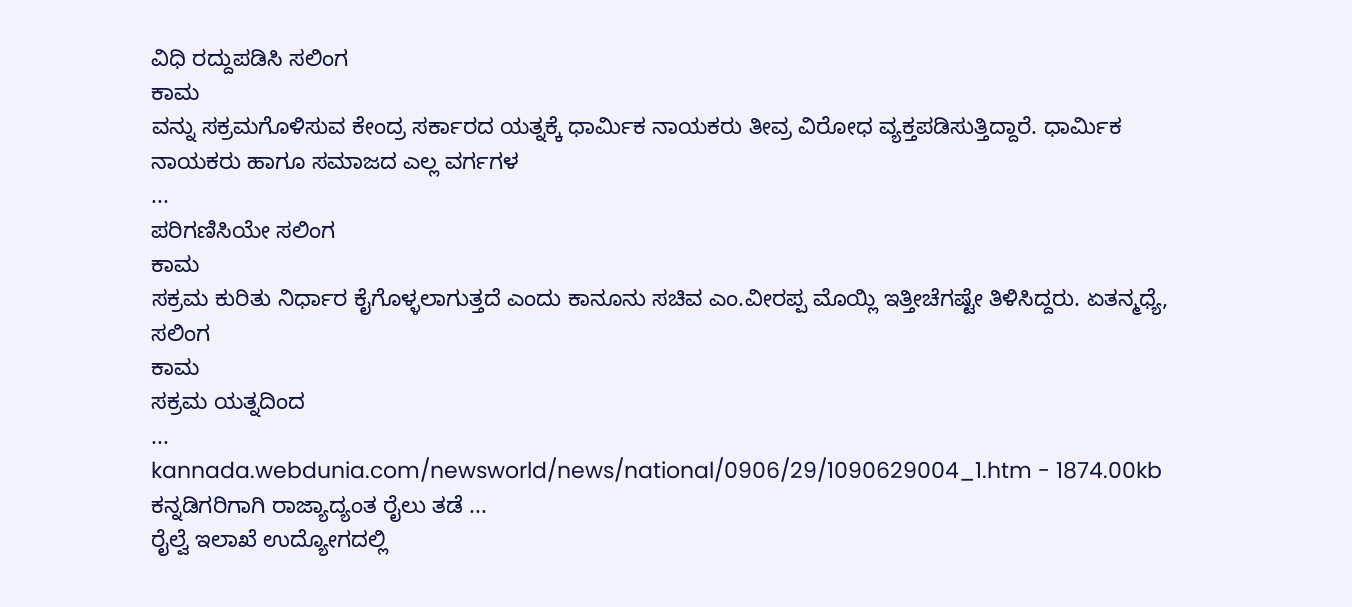ವಿಧಿ ರದ್ದುಪಡಿಸಿ ಸಲಿಂಗ
ಕಾಮ
ವನ್ನು ಸಕ್ರಮಗೊಳಿಸುವ ಕೇಂದ್ರ ಸರ್ಕಾರದ ಯತ್ನಕ್ಕೆ ಧಾರ್ಮಿಕ ನಾಯಕರು ತೀವ್ರ ವಿರೋಧ ವ್ಯಕ್ತಪಡಿಸುತ್ತಿದ್ದಾರೆ. ಧಾರ್ಮಿಕ ನಾಯಕರು ಹಾಗೂ ಸಮಾಜದ ಎಲ್ಲ ವರ್ಗಗಳ
...
ಪರಿಗಣಿಸಿಯೇ ಸಲಿಂಗ
ಕಾಮ
ಸಕ್ರಮ ಕುರಿತು ನಿರ್ಧಾರ ಕೈಗೊಳ್ಳಲಾಗುತ್ತದೆ ಎಂದು ಕಾನೂನು ಸಚಿವ ಎಂ.ವೀರಪ್ಪ ಮೊಯ್ಲಿ ಇತ್ತೀಚೆಗಷ್ಟೇ ತಿಳಿಸಿದ್ದರು. ಏತನ್ಮಧ್ಯೆ, ಸಲಿಂಗ
ಕಾಮ
ಸಕ್ರಮ ಯತ್ನದಿಂದ
...
kannada.webdunia.com/newsworld/news/national/0906/29/1090629004_1.htm - 1874.00kb
ಕನ್ನಡಿಗರಿಗಾಗಿ ರಾಜ್ಯಾದ್ಯಂತ ರೈಲು ತಡೆ ...
ರೈಲ್ವೆ ಇಲಾಖೆ ಉದ್ಯೋಗದಲ್ಲಿ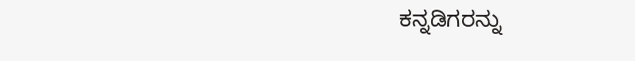ಕನ್ನಡಿಗರನ್ನು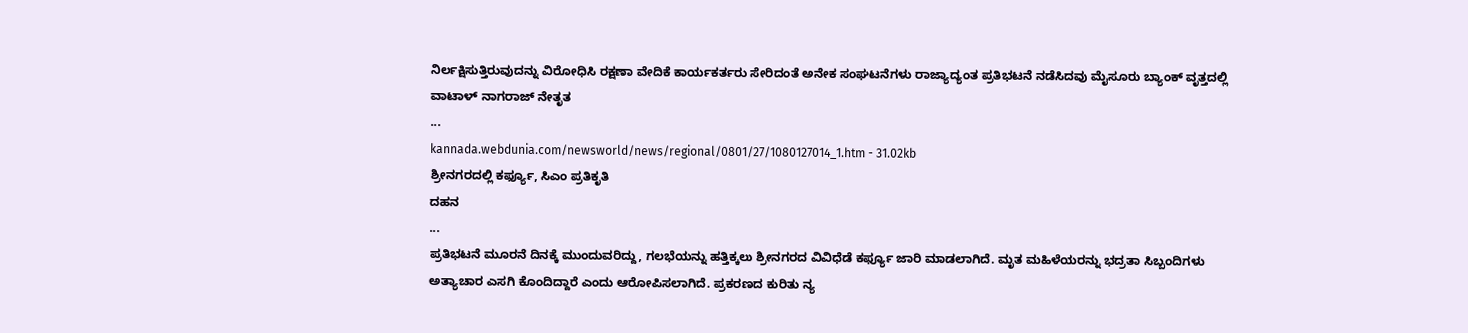ನಿರ್ಲಕ್ಷಿಸುತ್ತಿರುವುದನ್ನು ವಿರೋಧಿಸಿ ರಕ್ಷಣಾ ವೇದಿಕೆ ಕಾರ್ಯಕರ್ತರು ಸೇರಿದಂತೆ ಅನೇಕ ಸಂಘಟನೆಗಳು ರಾಜ್ಯಾದ್ಯಂತ ಪ್ರತಿಭಟನೆ ನಡೆಸಿದವು ಮೈಸೂರು ಬ್ಯಾಂಕ್ ವೃತ್ತದಲ್ಲಿ ವಾಟಾಳ್ ನಾಗರಾಜ್ ನೇತೃತ
...
kannada.webdunia.com/newsworld/news/regional/0801/27/1080127014_1.htm - 31.02kb
ಶ್ರೀನಗರದಲ್ಲಿ ಕರ್ಫ್ಯೂ, ಸಿಎಂ ಪ್ರತಿಕೃತಿ
ದಹನ
...
ಪ್ರತಿಭಟನೆ ಮೂರನೆ ದಿನಕ್ಕೆ ಮುಂದುವರಿದ್ದು, ಗಲಭೆಯನ್ನು ಹತ್ತಿಕ್ಕಲು ಶ್ರೀನಗರದ ವಿವಿಧೆಡೆ ಕರ್ಫ್ಯೂ ಜಾರಿ ಮಾಡಲಾಗಿದೆ. ಮೃತ ಮಹಿಳೆಯರನ್ನು ಭದ್ರತಾ ಸಿಬ್ಬಂದಿಗಳು ಅತ್ಯಾಚಾರ ಎಸಗಿ ಕೊಂದಿದ್ದಾರೆ ಎಂದು ಆರೋಪಿಸಲಾಗಿದೆ. ಪ್ರಕರಣದ ಕುರಿತು ನ್ಯ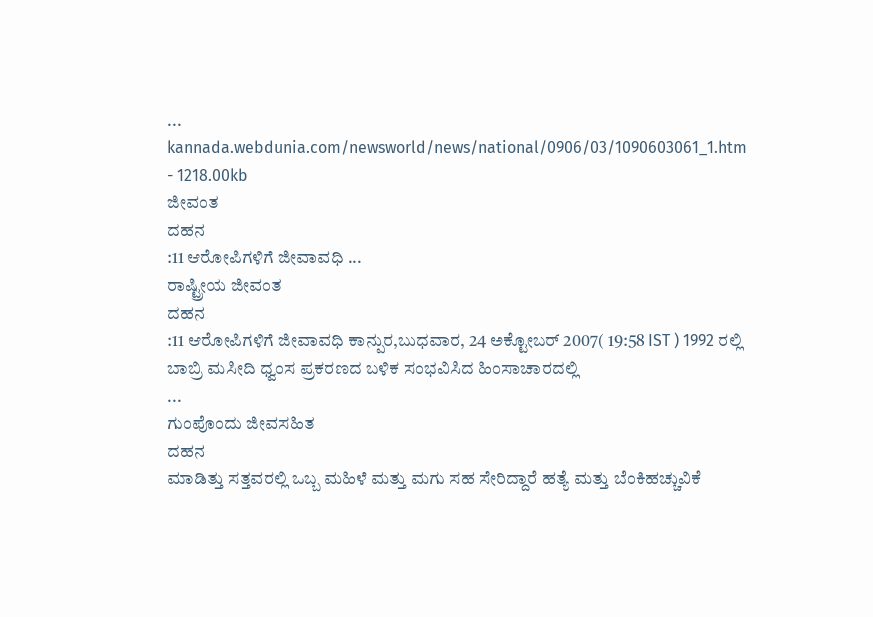...
kannada.webdunia.com/newsworld/news/national/0906/03/1090603061_1.htm - 1218.00kb
ಜೀವಂತ
ದಹನ
:11 ಆರೋಪಿಗಳಿಗೆ ಜೀವಾವಧಿ ...
ರಾಷ್ಟ್ರೀಯ ಜೀವಂತ
ದಹನ
:11 ಆರೋಪಿಗಳಿಗೆ ಜೀವಾವಧಿ ಕಾನ್ಪುರ,ಬುಧವಾರ, 24 ಅಕ್ಟೋಬರ್ 2007( 19:58 IST ) 1992 ರಲ್ಲಿ ಬಾಬ್ರಿ ಮಸೀದಿ ಧ್ವಂಸ ಪ್ರಕರಣದ ಬಳಿಕ ಸಂಭವಿಸಿದ ಹಿಂಸಾಚಾರದಲ್ಲಿ
...
ಗುಂಪೊಂದು ಜೀವಸಹಿತ
ದಹನ
ಮಾಡಿತ್ತು ಸತ್ತವರಲ್ಲಿ ಒಬ್ಬ ಮಹಿಳೆ ಮತ್ತು ಮಗು ಸಹ ಸೇರಿದ್ದಾರೆ ಹತ್ಯೆ ಮತ್ತು ಬೆಂಕಿಹಚ್ಚುವಿಕೆ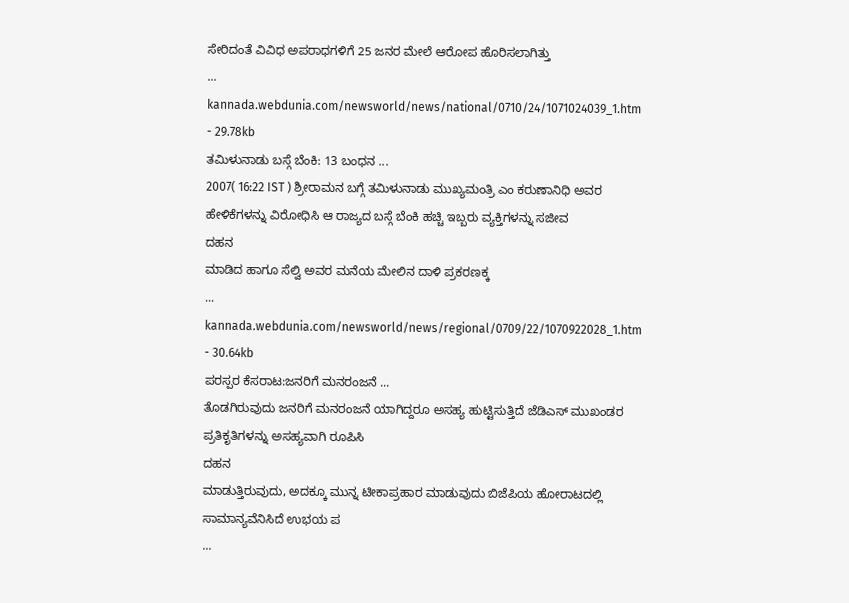ಸೇರಿದಂತೆ ವಿವಿಧ ಅಪರಾಧಗಳಿಗೆ 25 ಜನರ ಮೇಲೆ ಆರೋಪ ಹೊರಿಸಲಾಗಿತ್ತು
...
kannada.webdunia.com/newsworld/news/national/0710/24/1071024039_1.htm - 29.78kb
ತಮಿಳುನಾಡು ಬಸ್ಗೆ ಬೆಂಕಿ: 13 ಬಂಧನ ...
2007( 16:22 IST ) ಶ್ರೀರಾಮನ ಬಗ್ಗೆ ತಮಿಳುನಾಡು ಮುಖ್ಯಮಂತ್ರಿ ಎಂ ಕರುಣಾನಿಧಿ ಅವರ ಹೇಳಿಕೆಗಳನ್ನು ವಿರೋಧಿಸಿ ಆ ರಾಜ್ಯದ ಬಸ್ಗೆ ಬೆಂಕಿ ಹಚ್ಚಿ ಇಬ್ಬರು ವ್ಯಕ್ತಿಗಳನ್ನು ಸಜೀವ
ದಹನ
ಮಾಡಿದ ಹಾಗೂ ಸೆಲ್ವಿ ಅವರ ಮನೆಯ ಮೇಲಿನ ದಾಳಿ ಪ್ರಕರಣಕ್ಕ
...
kannada.webdunia.com/newsworld/news/regional/0709/22/1070922028_1.htm - 30.64kb
ಪರಸ್ಪರ ಕೆಸರಾಟ:ಜನರಿಗೆ ಮನರಂಜನೆ ...
ತೊಡಗಿರುವುದು ಜನರಿಗೆ ಮನರಂಜನೆ ಯಾಗಿದ್ದರೂ ಅಸಹ್ಯ ಹುಟ್ಟಿಸುತ್ತಿದೆ ಜೆಡಿಎಸ್ ಮುಖಂಡರ ಪ್ರತಿಕೃತಿಗಳನ್ನು ಅಸಹ್ಯವಾಗಿ ರೂಪಿಸಿ
ದಹನ
ಮಾಡುತ್ತಿರುವುದು, ಅದಕ್ಕೂ ಮುನ್ನ ಟೀಕಾಪ್ರಹಾರ ಮಾಡುವುದು ಬಿಜೆಪಿಯ ಹೋರಾಟದಲ್ಲಿ ಸಾಮಾನ್ಯವೆನಿಸಿದೆ ಉಭಯ ಪ
...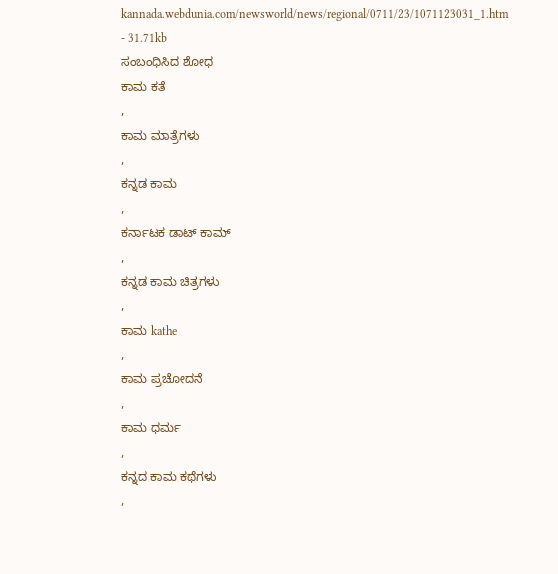kannada.webdunia.com/newsworld/news/regional/0711/23/1071123031_1.htm - 31.71kb
ಸಂಬಂಧಿಸಿದ ಶೋಧ
ಕಾಮ ಕತೆ
,
ಕಾಮ ಮಾತ್ರೆಗಳು
,
ಕನ್ನಡ ಕಾಮ
,
ಕರ್ನಾಟಕ ಡಾಟ್ ಕಾಮ್
,
ಕನ್ನಡ ಕಾಮ ಚಿತ್ರಗಳು
,
ಕಾಮ kathe
,
ಕಾಮ ಪ್ರಚೋದನೆ
,
ಕಾಮ ಧರ್ಮ
,
ಕನ್ನದ ಕಾಮ ಕಥೆಗಳು
,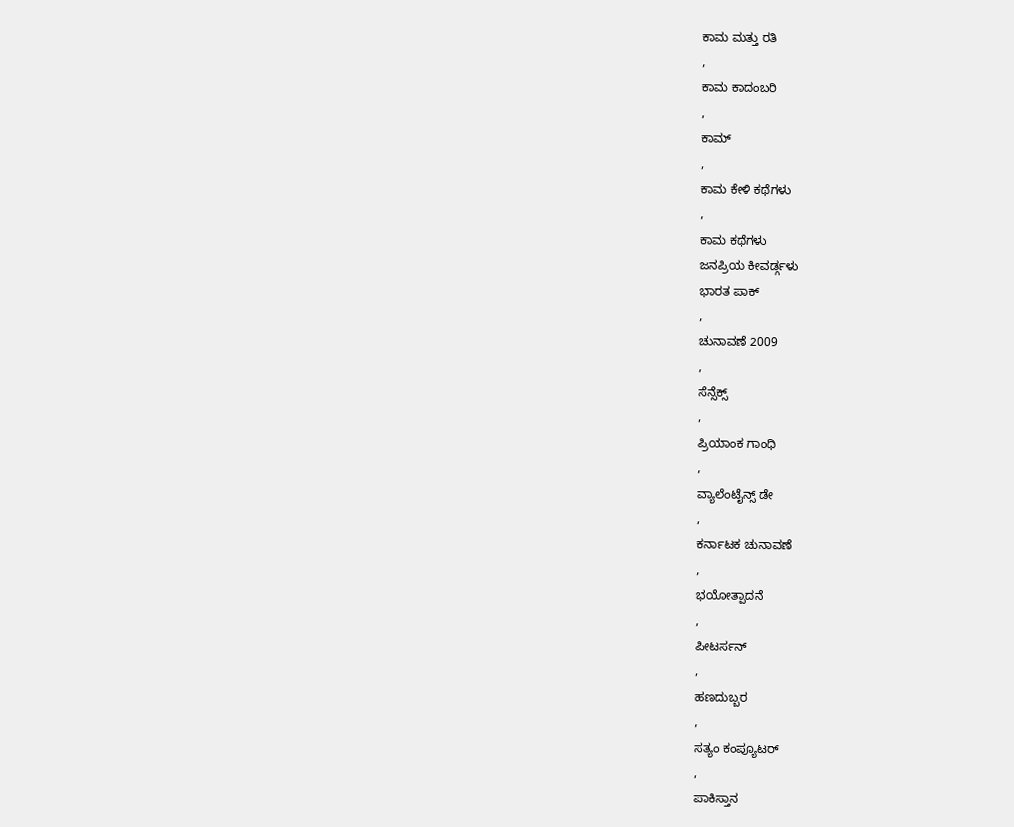ಕಾಮ ಮತ್ತು ರತಿ
,
ಕಾಮ ಕಾದಂಬರಿ
,
ಕಾಮ್
,
ಕಾಮ ಕೇಳಿ ಕಥೆಗಳು
,
ಕಾಮ ಕಥೆಗಳು
ಜನಪ್ರಿಯ ಕೀವರ್ಡ್ಗಳು
ಭಾರತ ಪಾಕ್
,
ಚುನಾವಣೆ 2009
,
ಸೆನ್ಸೆಕ್ಸ್
,
ಪ್ರಿಯಾಂಕ ಗಾಂಧಿ
,
ವ್ಯಾಲೆಂಟೈನ್ಸ್ ಡೇ
,
ಕರ್ನಾಟಕ ಚುನಾವಣೆ
,
ಭಯೋತ್ಪಾದನೆ
,
ಪೀಟರ್ಸನ್
,
ಹಣದುಬ್ಬರ
,
ಸತ್ಯಂ ಕಂಪ್ಯೂಟರ್
,
ಪಾಕಿಸ್ತಾನ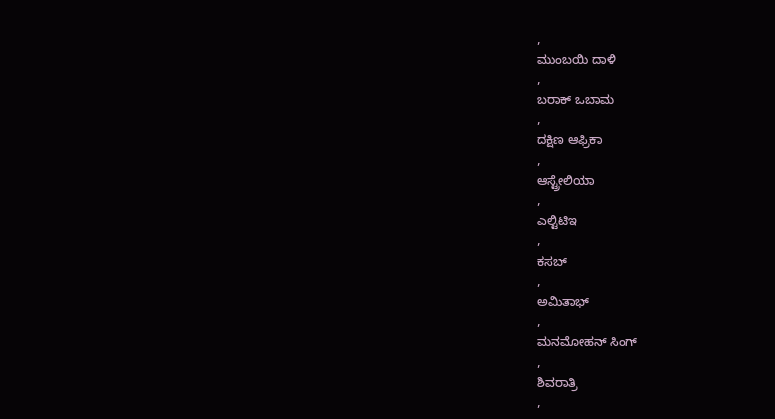,
ಮುಂಬಯಿ ದಾಳಿ
,
ಬರಾಕ್ ಒಬಾಮ
,
ದಕ್ಷಿಣ ಆಫ್ರಿಕಾ
,
ಆಸ್ಟ್ರೇಲಿಯಾ
,
ಎಲ್ಟಿಟಿಇ
,
ಕಸಬ್
,
ಅಮಿತಾಭ್
,
ಮನಮೋಹನ್ ಸಿಂಗ್
,
ಶಿವರಾತ್ರಿ
,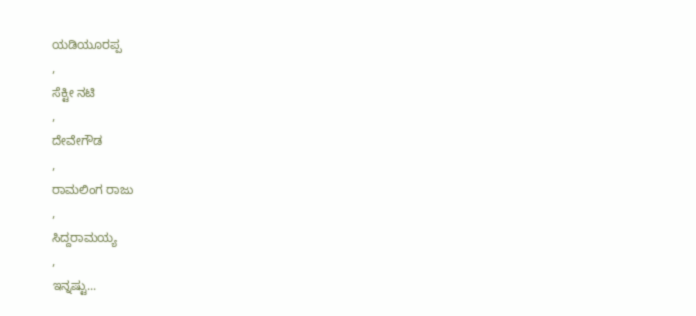ಯಡಿಯೂರಪ್ಪ
,
ಸೆಕ್ಟೀ ನಟಿ
,
ದೇವೇಗೌಡ
,
ರಾಮಲಿಂಗ ರಾಜು
,
ಸಿದ್ದರಾಮಯ್ಯ
,
ಇನ್ನಷ್ಟು...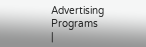Advertising Programs
|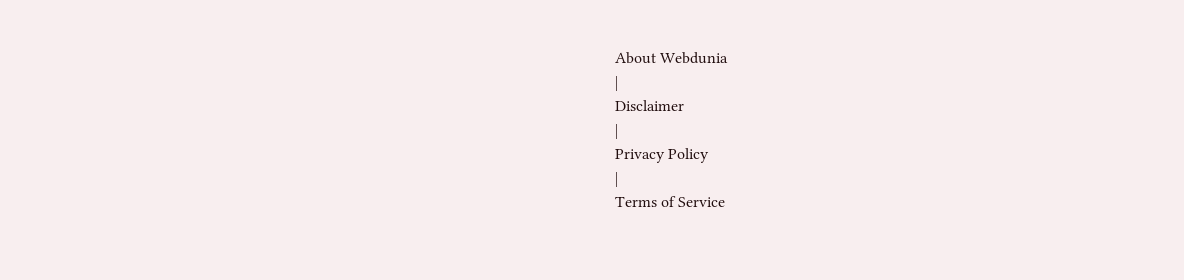About Webdunia
|
Disclaimer
|
Privacy Policy
|
Terms of Service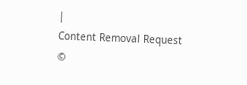|
Content Removal Request
©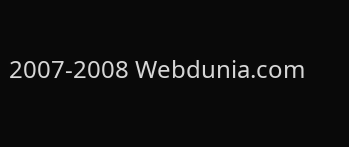2007-2008 Webdunia.com